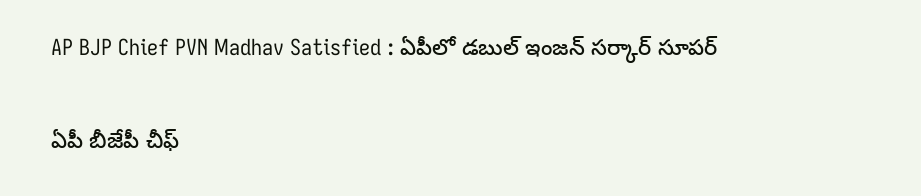AP BJP Chief PVN Madhav Satisfied : ఏపీలో డ‌బుల్ ఇంజ‌న్ స‌ర్కార్ సూప‌ర్

ఏపీ బీజేపీ చీఫ్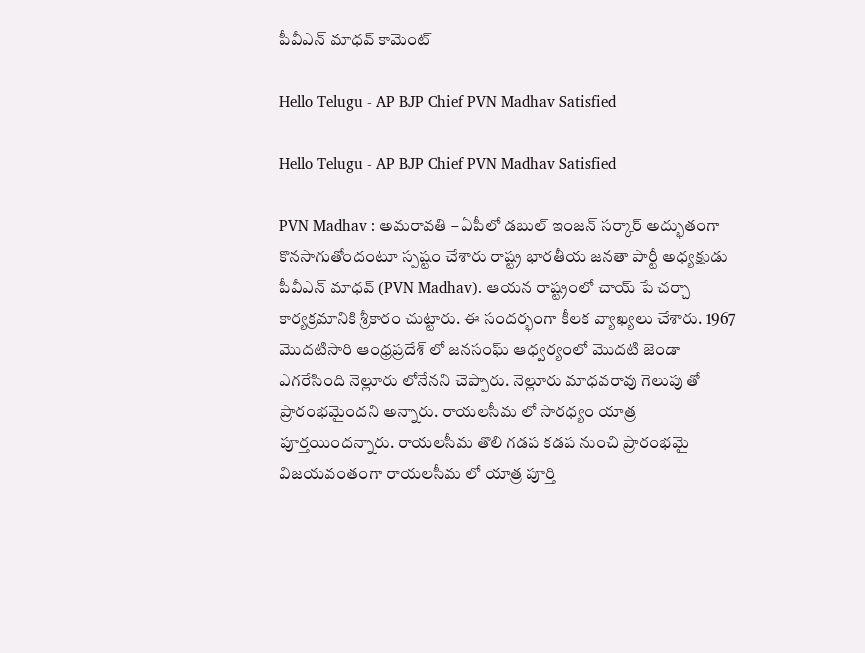పీవీఎన్ మాధ‌వ్ కామెంట్

Hello Telugu - AP BJP Chief PVN Madhav Satisfied

Hello Telugu - AP BJP Chief PVN Madhav Satisfied

PVN Madhav : అమ‌రావ‌తి – ఏపీలో డ‌బుల్ ఇంజ‌న్ స‌ర్కార్ అద్భుతంగా కొన‌సాగుతోందంటూ స్ప‌ష్టం చేశారు రాష్ట్ర భార‌తీయ జ‌న‌తా పార్టీ అధ్య‌క్షుడు పీవీఎన్ మాధ‌వ్ (PVN Madhav). ఆయ‌న రాష్ట్రంలో చాయ్ పే చ‌ర్చా కార్య‌క్ర‌మానికి శ్రీకారం చుట్టారు. ఈ సంద‌ర్భంగా కీల‌క వ్యాఖ్య‌లు చేశారు. 1967 మొదటిసారి ఆంధ్రప్రదేశ్ లో జనసంఘ్ ఆధ్వర్యంలో మొదటి జెండా ఎగరేసింది నెల్లూరు లోనేన‌ని చెప్పారు. నెల్లూరు మాధవరావు గెలుపు తో ప్రారంభమైంద‌ని అన్నారు. రాయలసీమ లో సార‌ధ్యం యాత్ర పూర్తయింద‌న్నారు. రాయలసీమ తొలి గడప కడప నుంచి ప్రారంభమై విజయవంతంగా రాయలసీమ లో యాత్ర పూర్తి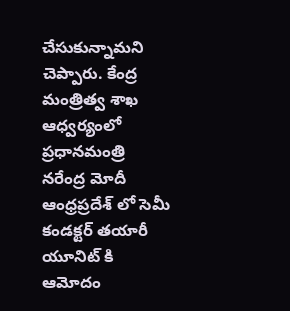చేసుకున్నామని చెప్పారు. కేంద్ర మంత్రిత్వ శాఖ ఆధ్వర్యంలో ప్రధానమంత్రి నరేంద్ర మోదీ ఆంధ్రప్రదేశ్ లో సెమీ కండక్టర్ తయారీ యూనిట్ కి ఆమోదం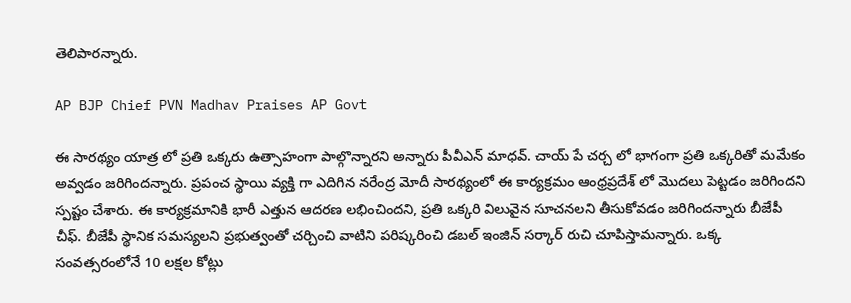తెలిపార‌న్నారు.

AP BJP Chief PVN Madhav Praises AP Govt

ఈ సార‌థ్యం యాత్ర‌ లో ప్రతి ఒక్కరు ఉత్సాహంగా పాల్గొన్నారని అన్నారు పీవీఎన్ మాధ‌వ్. చాయ్ పే చర్చ లో భాగంగా ప్రతి ఒక్కరితో మమేకం అవ్వ‌డం జ‌రిగింద‌న్నారు. ప్రపంచ స్థాయి వ్యక్తి గా ఎదిగిన నరేంద్ర మోదీ సార‌థ్యంలో ఈ కార్యక్రమం ఆంధ్రప్రదేశ్ లో మొదలు పెట్టడం జరిగింద‌ని స్ప‌ష్టం చేశారు. ఈ కార్యక్రమానికి భారీ ఎత్తున ఆద‌ర‌ణ ల‌భించింద‌ని, ప్రతి ఒక్కరి విలువైన సూచనలని తీసుకోవడం జ‌రిగింద‌న్నారు బీజేపీ చీఫ్‌. బీజేపీ స్థానిక సమస్యలని ప్రభుత్వంతో చర్చించి వాటిని పరిష్కరించి డబల్ ఇంజిన్ సర్కార్ రుచి చూపిస్తామన్నారు. ఒక్క సంవత్సరంలోనే 10 లక్షల కోట్లు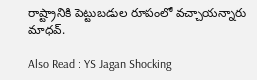రాష్ట్రానికి పెట్టుబ‌డుల రూపంలో వ‌చ్చాయ‌న్నారు మాధ‌వ్.

Also Read : YS Jagan Shocking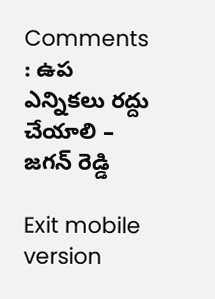Comments : ఉప ఎన్నిక‌లు ర‌ద్దు చేయాలి – జ‌గ‌న్ రెడ్డి

Exit mobile version